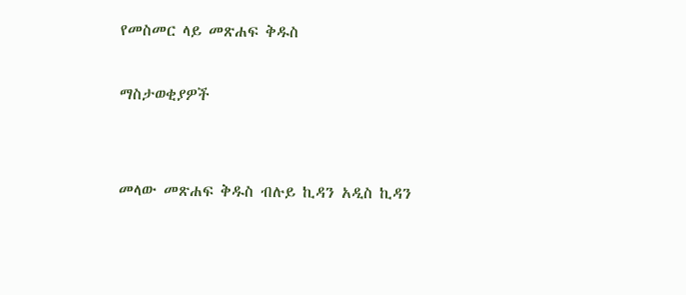የመስመር ላይ መጽሐፍ ቅዱስ

ማስታወቂያዎች


መላው መጽሐፍ ቅዱስ ብሉይ ኪዳን አዲስ ኪዳን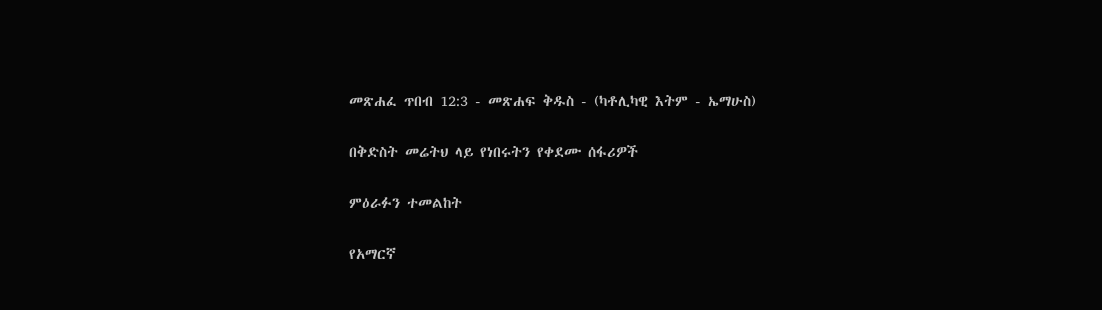መጽሐፈ ጥበብ 12:3 - መጽሐፍ ቅዱስ - (ካቶሊካዊ እትም - ኤማሁስ)

በቅድስት መሬትህ ላይ የነበሩትን የቀደሙ ሰፋሪዎች

ምዕራፉን ተመልከት

የአማርኛ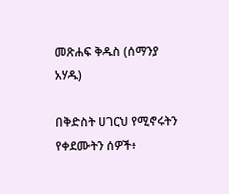መጽሐፍ ቅዱስ (ሰማንያ አሃዱ)

በቅድስት ሀገርህ የሚኖሩትን የቀደሙትን ሰዎች፥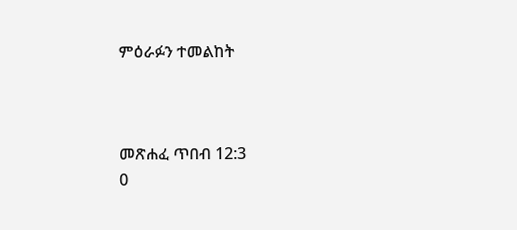ምዕራፉን ተመልከት



መጽሐፈ ጥበብ 12:3
0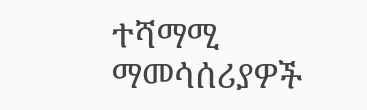ተሻማሚ ማመሳሰሪያዎች